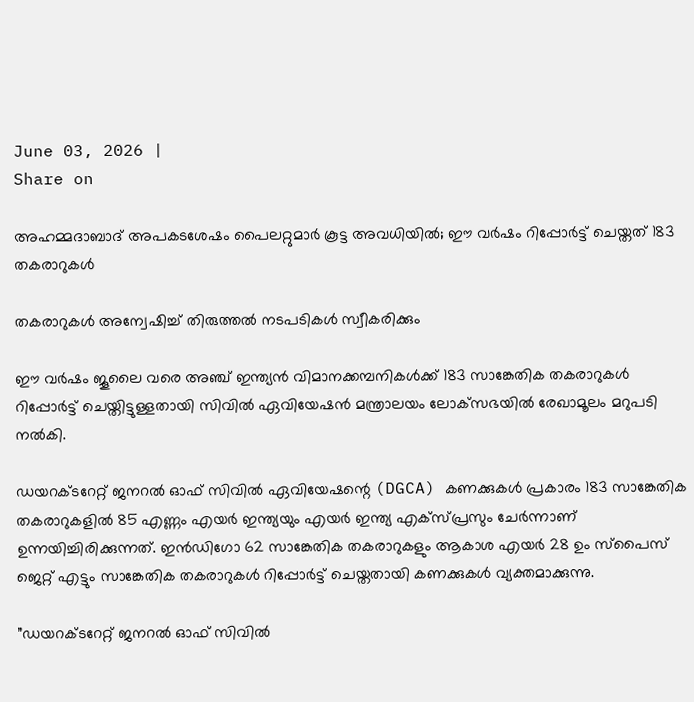June 03, 2026 |
Share on

അഹമ്മദാബാദ് അപകടശേഷം പൈലറ്റുമാര്‍ കൂട്ട അവധിയില്‍; ഈ വര്‍ഷം റിപ്പോര്‍ട്ട് ചെയ്തത് 183 തകരാറുകള്‍

തകരാറുകള്‍ അന്വേഷിച്ച് തിരുത്തല്‍ നടപടികള്‍ സ്വീകരിക്കും

ഈ വര്‍ഷം ജൂലൈ വരെ അഞ്ച് ഇന്ത്യന്‍ വിമാനക്കമ്പനികള്‍ക്ക് 183 സാങ്കേതിക തകരാറുകള്‍ റിപ്പോര്‍ട്ട് ചെയ്തിട്ടുള്ളതായി സിവില്‍ ഏവിയേഷന്‍ മന്ത്രാലയം ലോക്‌സഭയില്‍ രേഖാമൂലം മറുപടി നല്‍കി.

ഡയറക്ടറേറ്റ് ജനറല്‍ ഓഫ് സിവില്‍ ഏവിയേഷന്റെ (DGCA) കണക്കുകള്‍ പ്രകാരം 183 സാങ്കേതിക തകരാറുകളില്‍ 85 എണ്ണം എയര്‍ ഇന്ത്യയും എയര്‍ ഇന്ത്യ എക്‌സ്പ്രസും ചേര്‍ന്നാണ് ഉന്നയിച്ചിരിക്കുന്നത്‌. ഇന്‍ഡിഗോ 62 സാങ്കേതിക തകരാറുകളും ആകാശ എയര്‍ 28 ഉം സ്‌പൈസ് ജെറ്റ് എട്ടും സാങ്കേതിക തകരാറുകള്‍ റിപ്പോര്‍ട്ട് ചെയ്തതായി കണക്കുകള്‍ വ്യക്തമാക്കുന്നു.

”ഡയറക്ടറേറ്റ് ജനറല്‍ ഓഫ് സിവില്‍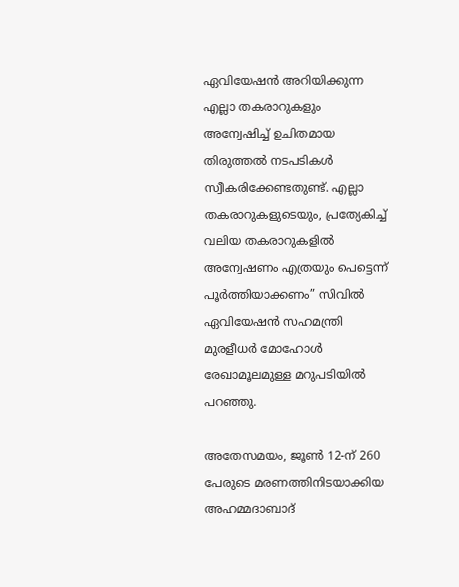ഏവിയേഷന്‍ അറിയിക്കുന്ന എല്ലാ തകരാറുകളും അന്വേഷിച്ച് ഉചിതമായ തിരുത്തല്‍ നടപടികള്‍ സ്വീകരിക്കേണ്ടതുണ്ട്. എല്ലാ തകരാറുകളുടെയും, പ്രത്യേകിച്ച് വലിയ തകരാറുകളില്‍ അന്വേഷണം എത്രയും പെട്ടെന്ന് പൂര്‍ത്തിയാക്കണം” സിവില്‍ ഏവിയേഷന്‍ സഹമന്ത്രി മുരളീധര്‍ മോഹോള്‍ രേഖാമൂലമുള്ള മറുപടിയില്‍ പറഞ്ഞു.

അതേസമയം, ജൂണ്‍ 12-ന് 260 പേരുടെ മരണത്തിനിടയാക്കിയ അഹമ്മദാബാദ്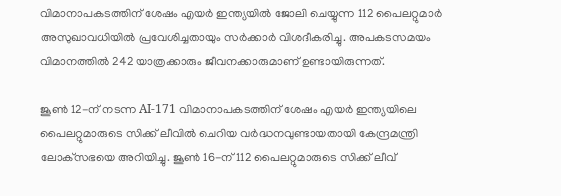വിമാനാപകടത്തിന് ശേഷം എയര്‍ ഇന്ത്യയില്‍ ജോലി ചെയ്യുന്ന 112 പൈലറ്റുമാര്‍ അസുഖാവധിയില്‍ പ്രവേശിച്ചതായും സര്‍ക്കാര്‍ വിശദീകരിച്ചു. അപകടസമയം വിമാനത്തില്‍ 242 യാത്രക്കാരും ജീവനക്കാരുമാണ് ഉണ്ടായിരുന്നത്.

ജൂണ്‍ 12-ന് നടന്ന AI-171 വിമാനാപകടത്തിന് ശേഷം എയര്‍ ഇന്ത്യയിലെ പൈലറ്റുമാരുടെ സിക്ക് ലീവില്‍ ചെറിയ വര്‍ദ്ധനവുണ്ടായതായി കേന്ദ്രമന്ത്രി ലോക്‌സഭയെ അറിയിച്ചു. ജൂണ്‍ 16-ന് 112 പൈലറ്റുമാരുടെ സിക്ക് ലീവ്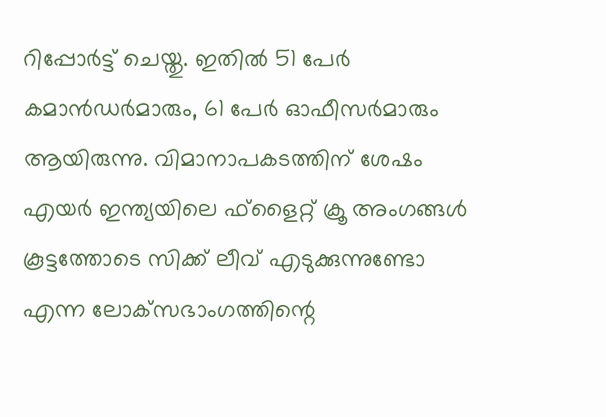റിപ്പോര്‍ട്ട് ചെയ്തു. ഇതില്‍ 51 പേര്‍ കമാന്‍ഡര്‍മാരും, 61 പേര്‍ ഓഫീസര്‍മാരും ആയിരുന്നു. വിമാനാപകടത്തിന് ശേഷം എയര്‍ ഇന്ത്യയിലെ ഫ്‌ളൈറ്റ് ക്രൂ അംഗങ്ങള്‍ കൂട്ടത്തോടെ സിക്ക് ലീവ് എടുക്കുന്നുണ്ടോ എന്ന ലോക്‌സഭാംഗത്തിന്റെ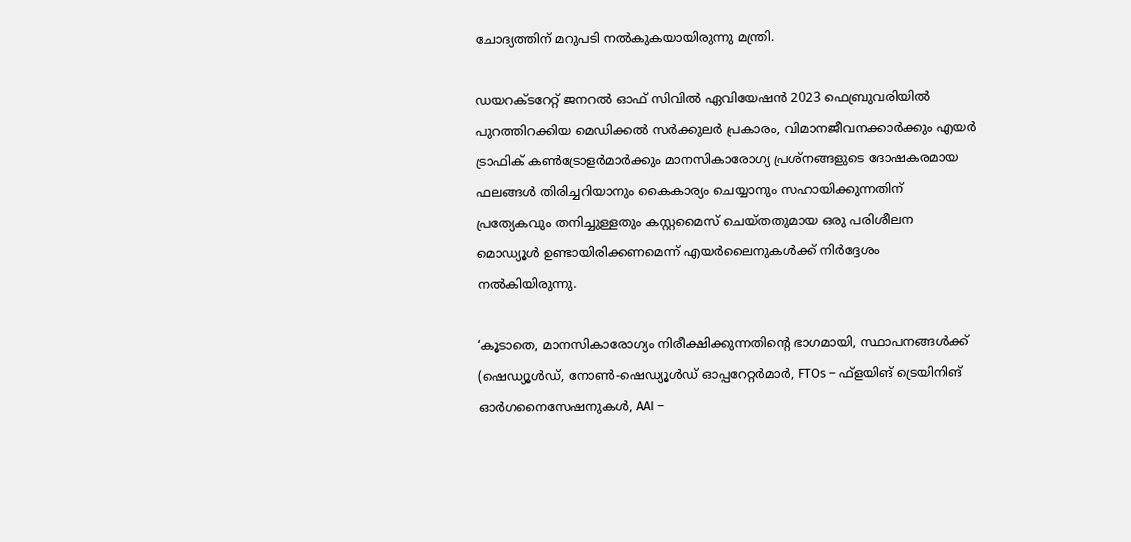ചോദ്യത്തിന് മറുപടി നല്‍കുകയായിരുന്നു മന്ത്രി.

ഡയറക്ടറേറ്റ് ജനറല്‍ ഓഫ് സിവില്‍ ഏവിയേഷന്‍ 2023 ഫെബ്രുവരിയില്‍ പുറത്തിറക്കിയ മെഡിക്കല്‍ സര്‍ക്കുലര്‍ പ്രകാരം, വിമാനജീവനക്കാര്‍ക്കും എയര്‍ ട്രാഫിക് കണ്‍ട്രോളര്‍മാര്‍ക്കും മാനസികാരോഗ്യ പ്രശ്‌നങ്ങളുടെ ദോഷകരമായ ഫലങ്ങള്‍ തിരിച്ചറിയാനും കൈകാര്യം ചെയ്യാനും സഹായിക്കുന്നതിന് പ്രത്യേകവും തനിച്ചുള്ളതും കസ്റ്റമൈസ് ചെയ്തതുമായ ഒരു പരിശീലന മൊഡ്യൂള്‍ ഉണ്ടായിരിക്കണമെന്ന് എയര്‍ലൈനുകള്‍ക്ക് നിര്‍ദ്ദേശം നല്‍കിയിരുന്നു.

‘കൂടാതെ, മാനസികാരോഗ്യം നിരീക്ഷിക്കുന്നതിന്റെ ഭാഗമായി, സ്ഥാപനങ്ങള്‍ക്ക് (ഷെഡ്യൂള്‍ഡ്, നോണ്‍-ഷെഡ്യൂള്‍ഡ് ഓപ്പറേറ്റര്‍മാര്‍, FTOs – ഫ്‌ളയിങ് ട്രെയിനിങ് ഓര്‍ഗനൈസേഷനുകള്‍, AAI –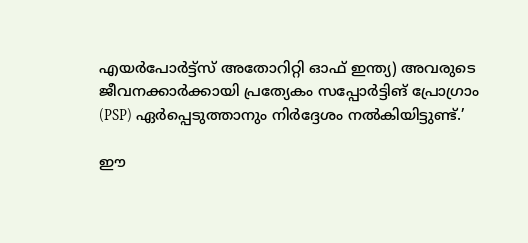എയര്‍പോര്‍ട്ട്‌സ് അതോറിറ്റി ഓഫ് ഇന്ത്യ) അവരുടെ ജീവനക്കാര്‍ക്കായി പ്രത്യേകം സപ്പോര്‍ട്ടിങ് പ്രോഗ്രാം (PSP) ഏര്‍പ്പെടുത്താനും നിര്‍ദ്ദേശം നല്‍കിയിട്ടുണ്ട്.’

ഈ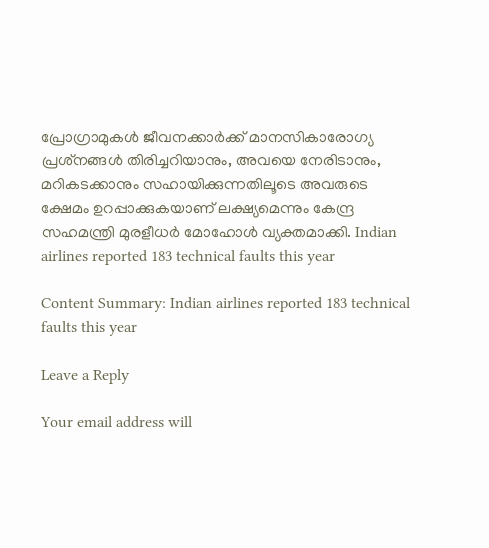പ്രോഗ്രാമുകള്‍ ജീവനക്കാര്‍ക്ക് മാനസികാരോഗ്യ പ്രശ്‌നങ്ങള്‍ തിരിച്ചറിയാനും, അവയെ നേരിടാനും, മറികടക്കാനും സഹായിക്കുന്നതിലൂടെ അവരുടെ ക്ഷേമം ഉറപ്പാക്കുകയാണ് ലക്ഷ്യമെന്നും കേന്ദ്ര സഹമന്ത്രി മുരളീധര്‍ മോഹോള്‍ വ്യക്തമാക്കി. Indian airlines reported 183 technical faults this year

Content Summary: Indian airlines reported 183 technical faults this year

Leave a Reply

Your email address will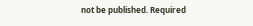not be published. Required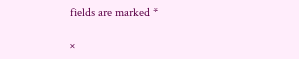fields are marked *

×